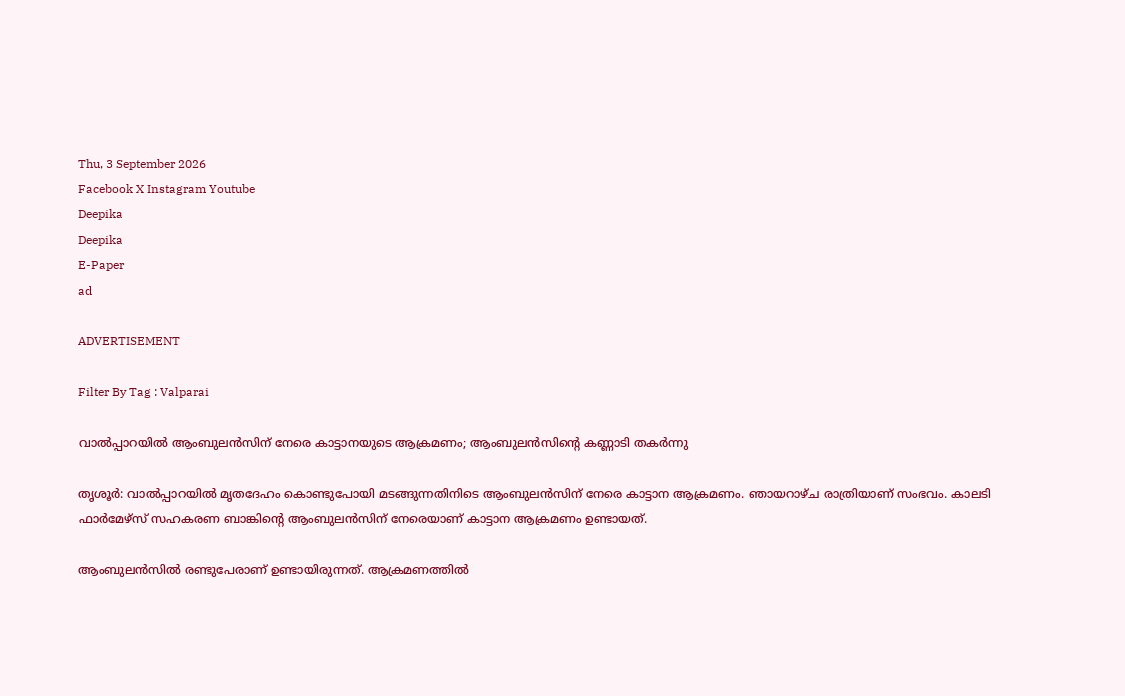Thu, 3 September 2026
Facebook X Instagram Youtube
Deepika
Deepika
E-Paper
ad

ADVERTISEMENT

Filter By Tag : Valparai

വാൽപ്പാറയിൽ ആംബുലൻസിന് നേരെ കാട്ടാനയുടെ ആക്രമണം; ആംബുലൻസിന്‍റെ കണ്ണാടി തകർന്നു

തൃശൂർ: വാൽപ്പാറയിൽ മൃതദേഹം കൊണ്ടുപോയി മടങ്ങുന്നതിനിടെ ആംബുലൻസിന് നേരെ കാട്ടാന ആക്രമണം. ഞായറാഴ്ച രാത്രിയാണ് സംഭവം. കാലടി ഫാർമേഴ്സ് സഹകരണ ബാങ്കിന്‍റെ ആംബുലൻസിന് നേരെയാണ് കാട്ടാന ആക്രമണം ഉണ്ടായത്.

ആംബുലൻസിൽ രണ്ടുപേരാണ് ഉണ്ടായിരുന്നത്. ആക്രമണത്തിൽ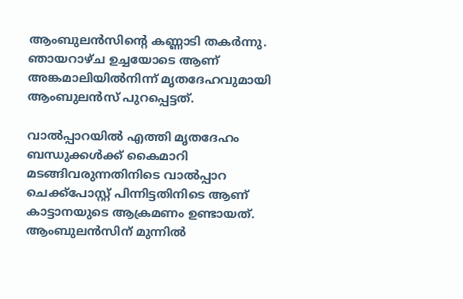ആംബുലൻസിന്‍റെ കണ്ണാടി തകർന്നു. ഞായറാഴ്ച ഉച്ചയോടെ ആണ് അങ്കമാലിയിൽനിന്ന് മൃതദേഹവുമായി ആംബുലൻസ് പുറപ്പെട്ടത്.

വാൽപ്പാറയിൽ എത്തി മൃതദേഹം ബന്ധുക്കൾക്ക് കൈമാറി മടങ്ങിവരുന്നതിനിടെ വാൽപ്പാറ ചെക്ക്പോസ്റ്റ് പിന്നിട്ടതിനിടെ ആണ് കാട്ടാനയുടെ ആക്രമണം ഉണ്ടായത്. ആംബുലൻസിന് മുന്നിൽ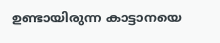ഉണ്ടായിരുന്ന കാട്ടാനയെ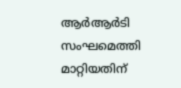ആർആർടി സംഘമെത്തി മാറ്റിയതിന്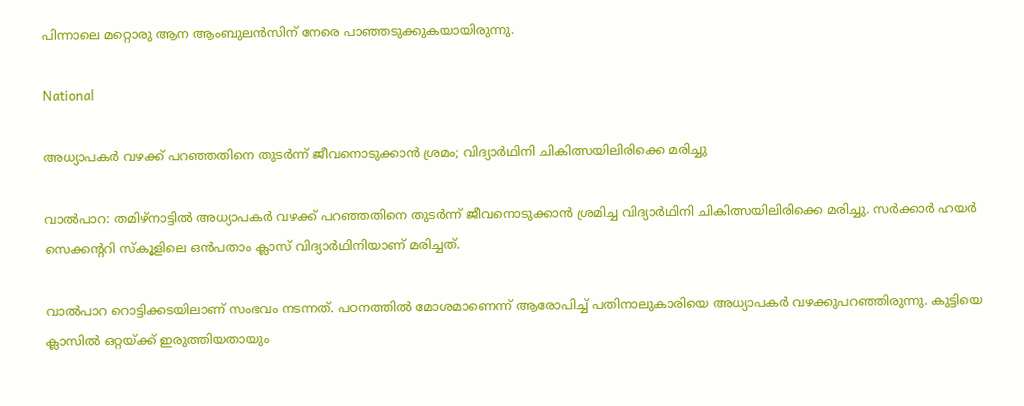പിന്നാലെ മറ്റൊരു ആന ആംബുലൻസിന് നേരെ പാഞ്ഞടുക്കുകയായിരുന്നു.

National

അധ്യാപകർ വഴക്ക് പറഞ്ഞതിനെ തുടർന്ന് ജീവനൊടുക്കാൻ ശ്രമം; വിദ്യാർഥിനി ചികിത്സയിലിരിക്കെ മരിച്ചു

വാൽപാറ: തമിഴ്നാട്ടിൽ അധ്യാപകർ വഴക്ക് പറഞ്ഞതിനെ തുടർന്ന് ജീവനൊടുക്കാൻ ശ്രമിച്ച വിദ്യാർഥിനി ചികിത്സയിലിരിക്കെ മരിച്ചു. സർക്കാർ ഹയർ സെക്കന്‍ററി സ്കൂളിലെ ഒൻപതാം ക്ലാസ് വിദ്യാർഥിനിയാണ് മരിച്ചത്.

വാൽപാറ റൊട്ടിക്കടയിലാണ് സംഭവം നടന്നത്. പഠനത്തിൽ മോശമാണെന്ന് ആരോപിച്ച് പതിനാലുകാരിയെ അധ്യാപകർ വഴക്കുപറഞ്ഞിരുന്നു. കുട്ടിയെ ക്ലാസിൽ ഒറ്റയ്ക്ക് ഇരുത്തിയതായും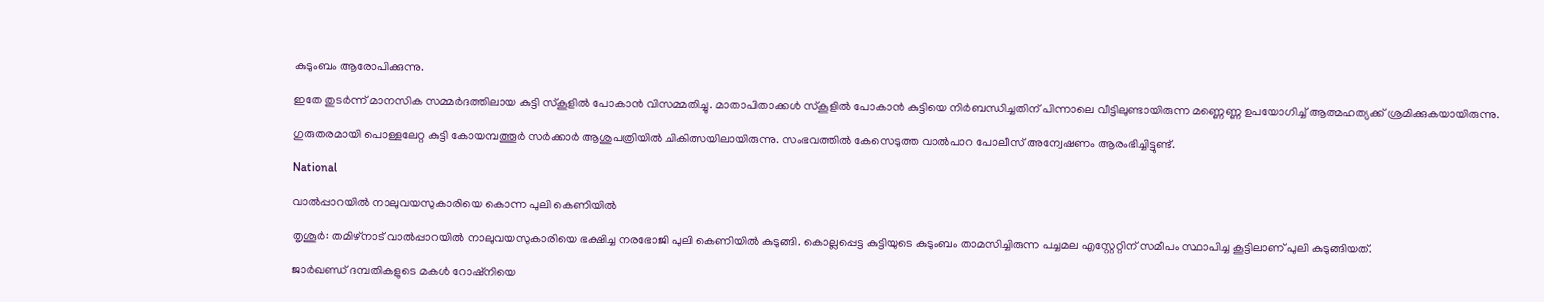കുടുംബം ആരോപിക്കുന്നു.

ഇതേ തുടർന്ന് മാനസിക സമ്മർദത്തിലായ കുട്ടി സ്കൂളിൽ പോകാൻ വിസമ്മതിച്ചു. മാതാപിതാക്കൾ സ്കൂളിൽ പോകാൻ കുട്ടിയെ നിർബന്ധിച്ചതിന് പിന്നാലെ വീട്ടിലുണ്ടായിരുന്ന മണ്ണെണ്ണ ഉപയോഗിച്ച് ആത്മഹത്യക്ക് ശ്രമിക്കുകയായിരുന്നു.

ഗുരുതരമായി പൊള്ളലേറ്റ കുട്ടി കോയമ്പത്തൂർ സർക്കാർ ആശുപത്രിയിൽ ചികിത്സയിലായിരുന്നു. സംഭവത്തിൽ കേസെടുത്ത വാൽപാറ പോലീസ് അന്വേഷണം ആരംഭിച്ചിട്ടുണ്ട്.

National

വാൽപ്പാറയിൽ നാലുവയസുകാരിയെ കൊന്ന പുലി കെണിയിൽ

തൃശൂർ: തമിഴ്‌നാട് വാൽപ്പാറയിൽ നാലുവയസുകാരിയെ ഭക്ഷിച്ച നരഭോജി പുലി കെണിയിൽ കുടുങ്ങി. കൊല്ലപ്പെട്ട കുട്ടിയുടെ കുടുംബം താമസിച്ചിരുന്ന പച്ചമല എസ്റ്റേറ്റിന് സമീപം സ്ഥാപിച്ച കൂട്ടിലാണ് പുലി കുടുങ്ങിയത്.

ജാർഖണ്ഡ് ദമ്പതികളുടെ മകൾ റോഷ്‌നിയെ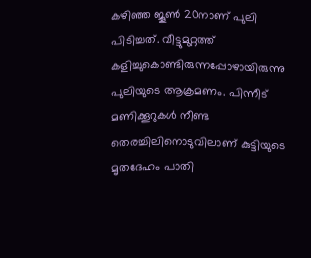കഴിഞ്ഞ ജൂൺ 20നാണ് പുലി പിടിച്ചത്. വീട്ടുമുറ്റത്ത് കളിച്ചുകൊണ്ടിരുന്നപ്പോഴായിരുന്നു പുലിയുടെ ആക്രമണം. പിന്നീട് മണിക്കൂറുകൾ നീണ്ട തെരച്ചിലിനൊടുവിലാണ് കുട്ടിയുടെ മൃതദേഹം പാതി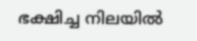ഭക്ഷിച്ച നിലയിൽ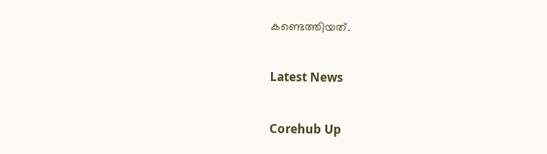കണ്ടെത്തിയത്.

Latest News

Corehub Up